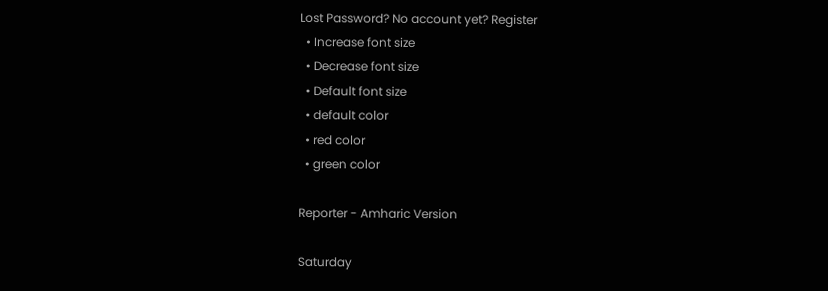Lost Password? No account yet? Register
  • Increase font size
  • Decrease font size
  • Default font size
  • default color
  • red color
  • green color

Reporter - Amharic Version

Saturday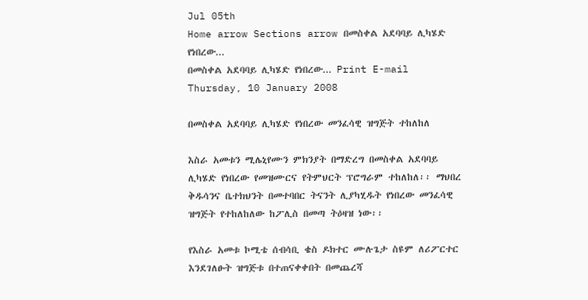Jul 05th
Home arrow Sections arrow በመስቀል አደባባይ ሊካሄድ የነበረው...
በመስቀል አደባባይ ሊካሄድ የነበረው... Print E-mail
Thursday, 10 January 2008

በመስቀል አደባባይ ሊካሄድ የነበረው መንፈሳዊ ዝግጅት ተከለከለ

እስራ አመቱን ሚሌኒየሙን ምክንያት በማድረግ በመስቀል አደባባይ ሊካሄድ የነበረው የመዝሙርና የትምህርት ፕሮግራም ተከለከለ፡፡ ማህበረ ቅዱሳንና ቤተክህንት በመተባበር ትናንት ሊያካሂዱት የነበረው መንፈሳዊ ዝግጅት የተከለከለው ከፖሊስ በመጣ ትዕዛዝ ነው፡፡

የእስራ አመቱ ኮሚቴ ሰብሳቢ ቄስ ዶክተር ሙሉጌታ ስዩም ለሪፖርተር  እንደገለፁት ዝግጅቱ በተጠናቀቀበት በመጨረሻ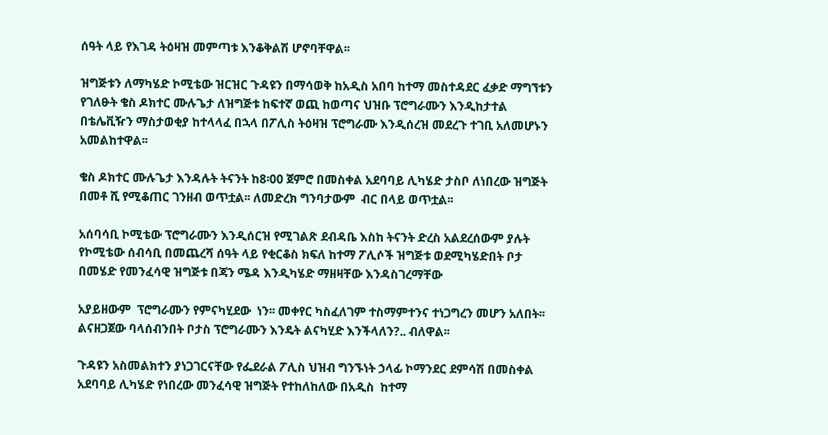ሰዓት ላይ የእገዳ ትዕዛዝ መምጣቱ እንቆቅልሽ ሆኖባቸዋል፡፡

ዝግጅቱን ለማካሄድ ኮሚቴው ዝርዝር ጉዳዩን በማሳወቅ ከአዲስ አበባ ከተማ መስተዳደር ፈቃድ ማግኘቱን የገለፁት ቄስ ዶክተር ሙሉጌታ ለዝግጅቱ ከፍተኛ ወጪ ከወጣና ህዝቡ ፕሮግራሙን እንዲከታተል በቴሌቪዥን ማስታወቂያ ከተላላፈ በኋላ በፖሊስ ትዕዛዝ ፕሮግራሙ እንዲሰረዝ መደረጉ ተገቢ አለመሆኑን አመልከተዋል፡፡

ቄስ ዶክተር ሙሉጌታ እንዳሉት ትናንት ከ8፡00 ጀምሮ በመስቀል አደባባይ ሊካሄድ ታስቦ ለነበረው ዝግጅት በመቶ ሺ የሚቆጠር ገንዘብ ወጥቷል፡፡ ለመድረክ ግንባታውም  ብር በላይ ወጥቷል፡፡

አሰባሳቢ ኮሚቴው ፕሮግራሙን እንዲሰርዝ የሚገልጽ ደብዳቤ እስከ ትናንት ድረስ አልደረሰውም ያሉት የኮሚቴው ሰብሳቢ በመጨረሻ ሰዓት ላይ የቂርቆስ ክፍለ ከተማ ፖሊሶች ዝግጅቱ ወደሚካሄድበት ቦታ በመሄድ የመንፈሳዊ ዝግጅቱ በጃን ሜዳ እንዲካሄድ ማዘዛቸው እንዳስገረማቸው

አያይዘውም  ፕሮግራሙን የምናካሂደው  ነን፡፡ መቀየር ካስፈለገም ተስማምተንና ተነጋግረን መሆን አለበት፡፡ ልናዘጋጀው ባላሰብንበት ቦታስ ፕሮግራሙን እንዴት ልናካሂድ እንችላለን?.. ብለዋል፡፡

ጉዳዩን አስመልክተን ያነጋገርናቸው የፌደራል ፖሊስ ህዝብ ግንኙነት ኃላፊ ኮማንደር ደምሳሽ በመስቀል አደባባይ ሊካሄድ የነበረው መንፈሳዊ ዝግጅት የተከለከለው በአዲስ  ከተማ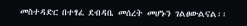መስተዳድር በተፃፈ ደብዳቤ መሰረት መሆኑን ገልፀውልናል፡፡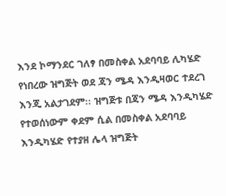እንደ ኮማንደር ገለፃ በመስቀል አደባባይ ሊካሄድ የነበረው ዝግጅት ወደ ጃን ሜዳ እንዲዛወር ተደረገ እንጂ አልታገደም፡፡ ዝግጅቱ በጃን ሜዳ እንዲካሄድ የተወሰነውም ቀደም ሲል በመስቀል አደባባይ እንዲካሄድ የተያዘ ሌላ ዝግጅት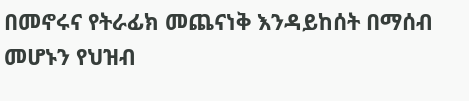በመኖሩና የትራፊክ መጨናነቅ እንዳይከሰት በማሰብ መሆኑን የህዝብ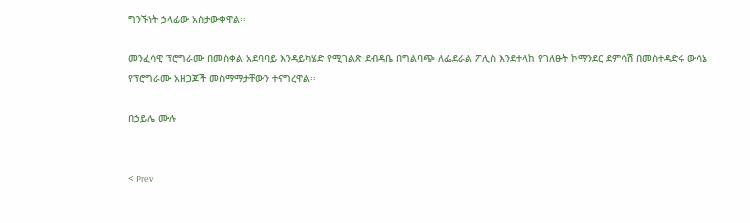ግንኙነት ኃላፊው አስታውቀዋል፡፡

መንፈሳዊ ፕሮግራሙ በመስቀል አደባባይ እንዳይካሄድ የሚገልጽ ደብዳቤ በግልባጭ ለፌደራል ፖሊስ እንደተላከ የገለፁት ኮማንደር ደምሳሽ በመስተዳድሩ ውሳኔ የፕሮግራሙ አዘጋጆች መስማማታቸውን ተናግረዋል፡፡

በኃይሌ ሙሉ


< Prev